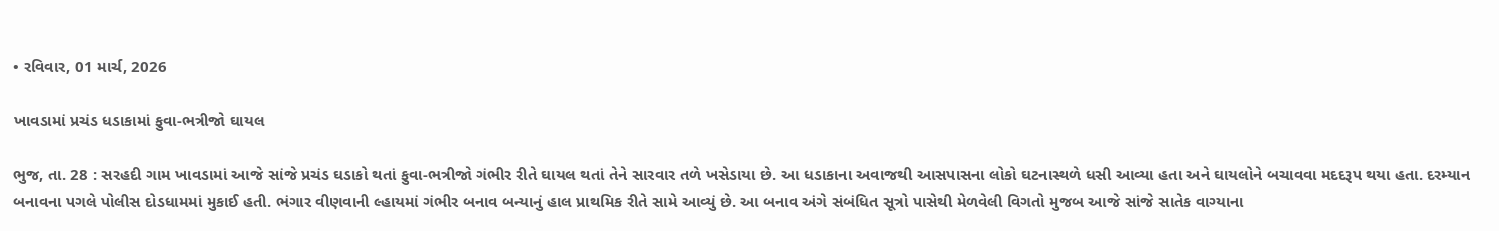• રવિવાર, 01 માર્ચ, 2026

ખાવડામાં પ્રચંડ ધડાકામાં ફુવા-ભત્રીજો ઘાયલ

ભુજ, તા. 28 : સરહદી ગામ ખાવડામાં આજે સાંજે પ્રચંડ ઘડાકો થતાં ફુવા-ભત્રીજો ગંભીર રીતે ઘાયલ થતાં તેને સારવાર તળે ખસેડાયા છે. આ ધડાકાના અવાજથી આસપાસના લોકો ઘટનાસ્થળે ધસી આવ્યા હતા અને ઘાયલોને બચાવવા મદદરૂપ થયા હતા. દરમ્યાન બનાવના પગલે પોલીસ દોડધામમાં મુકાઈ હતી. ભંગાર વીણવાની લ્હાયમાં ગંભીર બનાવ બન્યાનું હાલ પ્રાથમિક રીતે સામે આવ્યું છે. આ બનાવ અંગે સંબંધિત સૂત્રો પાસેથી મેળવેલી વિગતો મુજબ આજે સાંજે સાતેક વાગ્યાના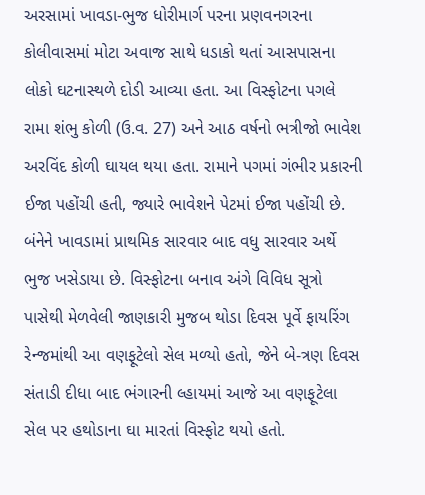અરસામાં ખાવડા-ભુજ ધોરીમાર્ગ પરના પ્રણવનગરના કોલીવાસમાં મોટા અવાજ સાથે ધડાકો થતાં આસપાસના લોકો ઘટનાસ્થળે દોડી આવ્યા હતા. આ વિસ્ફોટના પગલે રામા શંભુ કોળી (ઉ.વ. 27) અને આઠ વર્ષનો ભત્રીજો ભાવેશ અરવિંદ કોળી ઘાયલ થયા હતા. રામાને પગમાં ગંભીર પ્રકારની ઈજા પહોંચી હતી, જ્યારે ભાવેશને પેટમાં ઈજા પહોંચી છે. બંનેને ખાવડામાં પ્રાથમિક સારવાર બાદ વધુ સારવાર અર્થે ભુજ ખસેડાયા છે. વિસ્ફોટના બનાવ અંગે વિવિધ સૂત્રો પાસેથી મેળવેલી જાણકારી મુજબ થોડા દિવસ પૂર્વે ફાયરિંગ રેન્જમાંથી આ વણફૂટેલો સેલ મળ્યો હતો, જેને બે-ત્રણ દિવસ સંતાડી દીધા બાદ ભંગારની લ્હાયમાં આજે આ વણફૂટેલા સેલ પર હથોડાના ઘા મારતાં વિસ્ફોટ થયો હતો.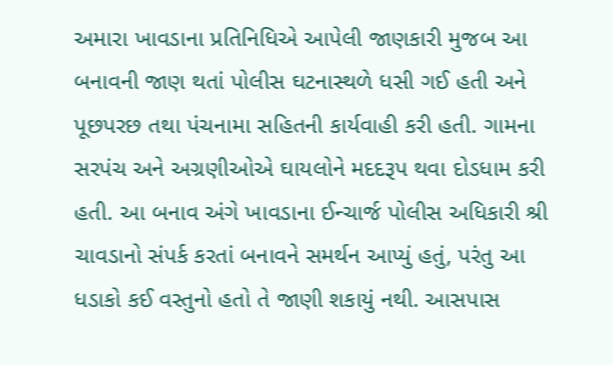અમારા ખાવડાના પ્રતિનિધિએ આપેલી જાણકારી મુજબ આ બનાવની જાણ થતાં પોલીસ ઘટનાસ્થળે ધસી ગઈ હતી અને પૂછપરછ તથા પંચનામા સહિતની કાર્યવાહી કરી હતી. ગામના સરપંચ અને અગ્રણીઓએ ઘાયલોને મદદરૂપ થવા દોડધામ કરી હતી. આ બનાવ અંગે ખાવડાના ઈન્ચાર્જ પોલીસ અધિકારી શ્રી ચાવડાનો સંપર્ક કરતાં બનાવને સમર્થન આપ્યું હતું, પરંતુ આ ધડાકો કઈ વસ્તુનો હતો તે જાણી શકાયું નથી. આસપાસ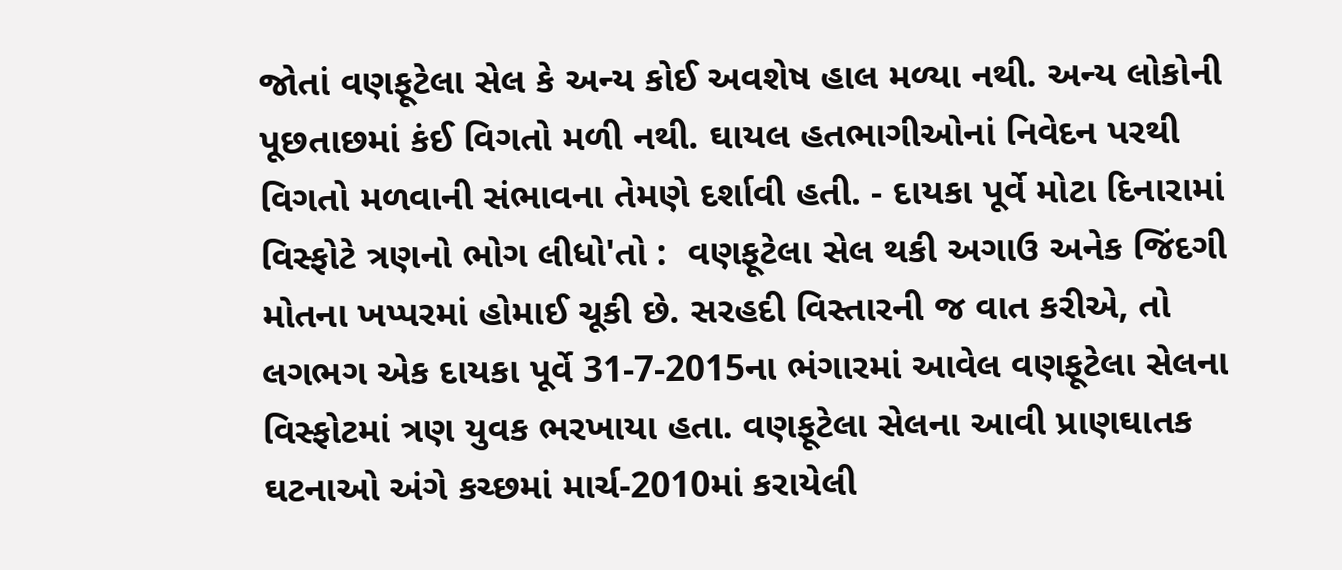જોતાં વણફૂટેલા સેલ કે અન્ય કોઈ અવશેષ હાલ મળ્યા નથી. અન્ય લોકોની પૂછતાછમાં કંઈ વિગતો મળી નથી. ઘાયલ હતભાગીઓનાં નિવેદન પરથી વિગતો મળવાની સંભાવના તેમણે દર્શાવી હતી. - દાયકા પૂર્વે મોટા દિનારામાં વિસ્ફોટે ત્રણનો ભોગ લીધો'તો :  વણફૂટેલા સેલ થકી અગાઉ અનેક જિંદગી મોતના ખપ્પરમાં હોમાઈ ચૂકી છે. સરહદી વિસ્તારની જ વાત કરીએ, તો લગભગ એક દાયકા પૂર્વે 31-7-2015ના ભંગારમાં આવેલ વણફૂટેલા સેલના વિસ્ફોટમાં ત્રણ યુવક ભરખાયા હતા. વણફૂટેલા સેલના આવી પ્રાણઘાતક ઘટનાઓ અંગે કચ્છમાં માર્ચ-2010માં કરાયેલી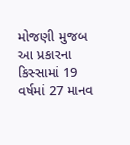મોજણી મુજબ આ પ્રકારના કિસ્સામાં 19 વર્ષમાં 27 માનવ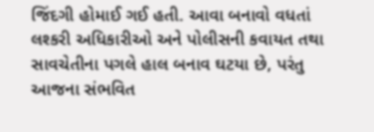જિંદગી હોમાઈ ગઈ હતી. આવા બનાવો વધતાં લશ્કરી અધિકારીઓ અને પોલીસની કવાયત તથા સાવચેતીના પગલે હાલ બનાવ ઘટયા છે, પરંતુ આજના સંભવિત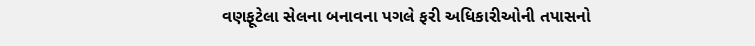વણફૂટેલા સેલના બનાવના પગલે ફરી અધિકારીઓની તપાસનો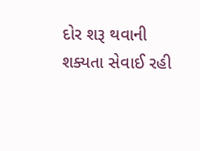દોર શરૂ થવાની શક્યતા સેવાઈ રહી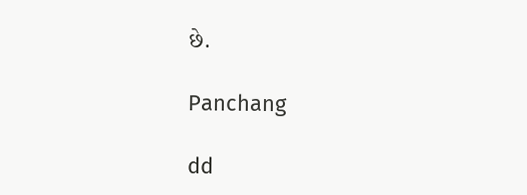છે.

Panchang

dd